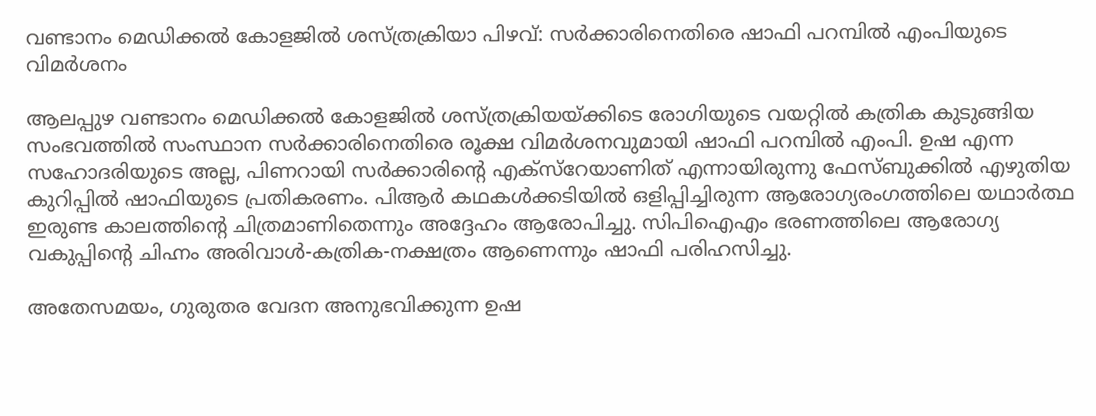വണ്ടാനം മെഡിക്കല്‍ കോളജില്‍ ശസ്ത്രക്രിയാ പിഴവ്: സര്‍ക്കാരിനെതിരെ ഷാഫി പറമ്പില്‍ എംപിയുടെ വിമര്‍ശനം

ആലപ്പുഴ വണ്ടാനം മെഡിക്കല്‍ കോളജില്‍ ശസ്ത്രക്രിയയ്ക്കിടെ രോഗിയുടെ വയറ്റില്‍ കത്രിക കുടുങ്ങിയ സംഭവത്തില്‍ സംസ്ഥാന സര്‍ക്കാരിനെതിരെ രൂക്ഷ വിമര്‍ശനവുമായി ഷാഫി പറമ്പില്‍ എംപി. ഉഷ എന്ന സഹോദരിയുടെ അല്ല, പിണറായി സര്‍ക്കാരിന്റെ എക്സ്റേയാണിത് എന്നായിരുന്നു ഫേസ്ബുക്കില്‍ എഴുതിയ കുറിപ്പില്‍ ഷാഫിയുടെ പ്രതികരണം. പിആര്‍ കഥകള്‍ക്കടിയില്‍ ഒളിപ്പിച്ചിരുന്ന ആരോഗ്യരംഗത്തിലെ യഥാര്‍ത്ഥ ഇരുണ്ട കാലത്തിന്റെ ചിത്രമാണിതെന്നും അദ്ദേഹം ആരോപിച്ചു. സിപിഐഎം ഭരണത്തിലെ ആരോഗ്യ വകുപ്പിന്റെ ചിഹ്നം അരിവാള്‍-കത്രിക-നക്ഷത്രം ആണെന്നും ഷാഫി പരിഹസിച്ചു.

അതേസമയം, ഗുരുതര വേദന അനുഭവിക്കുന്ന ഉഷ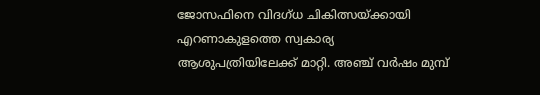ജോസഫിനെ വിദഗ്ധ ചികിത്സയ്ക്കായി എറണാകുളത്തെ സ്വകാര്യ ആശുപത്രിയിലേക്ക് മാറ്റി. അഞ്ച് വര്‍ഷം മുമ്പ്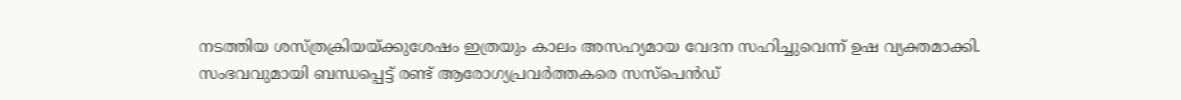നടത്തിയ ശസ്ത്രക്രിയയ്ക്കുശേഷം ഇത്രയും കാലം അസഹ്യമായ വേദന സഹിച്ചുവെന്ന് ഉഷ വ്യക്തമാക്കി. സംഭവവുമായി ബന്ധപ്പെട്ട് രണ്ട് ആരോഗ്യപ്രവര്‍ത്തകരെ സസ്‌പെന്‍ഡ്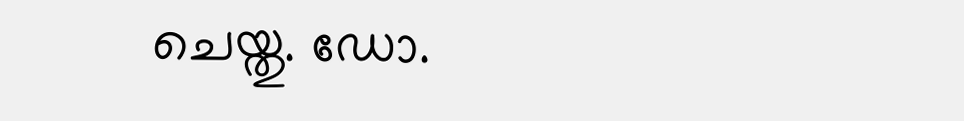ചെയ്തു. ഡോ.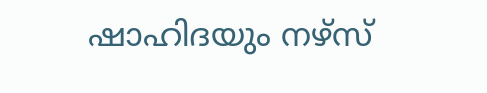ഷാഹിദയും നഴ്സ്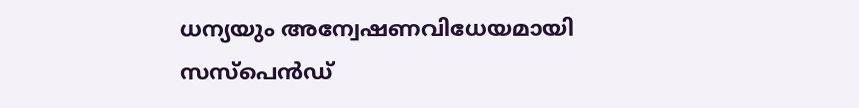ധന്യയും അന്വേഷണവിധേയമായി സസ്പെന്‍ഡ്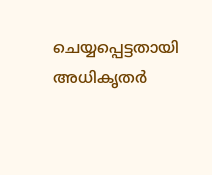ചെയ്യപ്പെട്ടതായി അധികൃതര്‍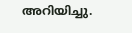അറിയിച്ചു.